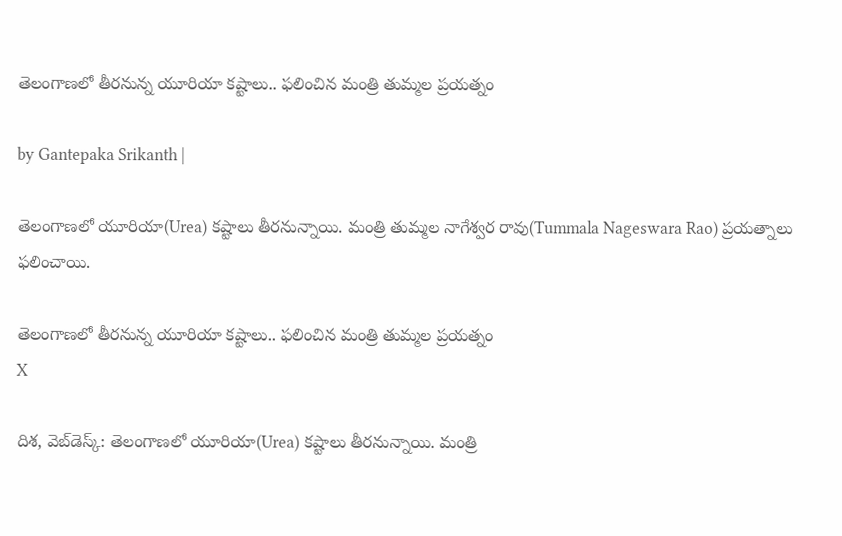తెలంగాణలో తీరనున్న యూరియా కష్టాలు.. ఫలించిన మంత్రి తుమ్మల ప్రయత్నం

by Gantepaka Srikanth |

తెలంగాణలో యూరియా(Urea) కష్టాలు తీరనున్నాయి. మంత్రి తుమ్మల నాగేశ్వర రావు(Tummala Nageswara Rao) ప్రయత్నాలు ఫలించాయి.

తెలంగాణలో తీరనున్న యూరియా కష్టాలు.. ఫలించిన మంత్రి తుమ్మల ప్రయత్నం
X

దిశ, వెబ్‌డెస్క్: తెలంగాణలో యూరియా(Urea) కష్టాలు తీరనున్నాయి. మంత్రి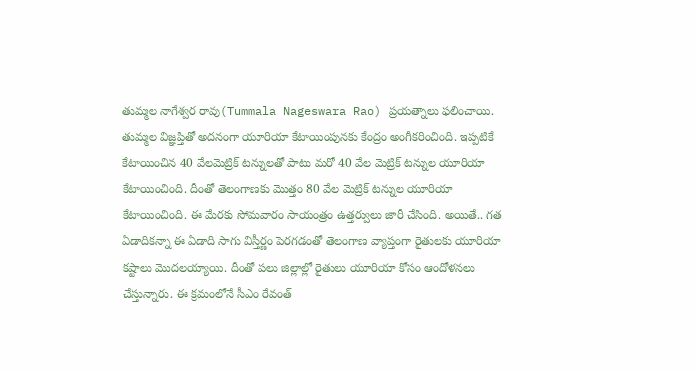తుమ్మల నాగేశ్వర రావు(Tummala Nageswara Rao) ప్రయత్నాలు ఫలించాయి. తుమ్మల విజ్ఞప్తితో అదనంగా యూరియా కేటాయింపునకు కేంద్రం అంగీకరించింది. ఇప్పటికే కేటాయించిన 40 వేలమెట్రిక్ టన్నులతో పాటు మరో 40 వేల మెట్రిక్ టన్నుల యూరియా కేటాయించింది. దీంతో తెలంగాణకు మొత్తం 80 వేల మెట్రిక్ టన్నుల యూరియా కేటాయించింది. ఈ మేరకు సోమవారం సాయంత్రం ఉత్తర్వులు జారీ చేసింది. అయితే.. గత ఏడాదికన్నా ఈ ఏడాది సాగు విస్తీర్ణం పెరగడంతో తెలంగాణ వ్యాప్తంగా రైతులకు యూరియా కష్టాలు మొదలయ్యాయి. దీంతో పలు జిల్లాల్లో రైతులు యూరియా కోసం ఆందోళనలు చేస్తున్నారు. ఈ క్రమంలోనే సీఎం రేవంత్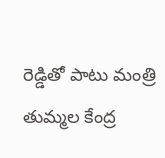రెడ్డితో పాటు మంత్రి తుమ్మల కేంద్ర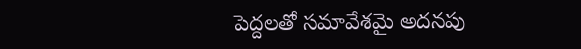పెద్దలతో సమావేశమై అదనపు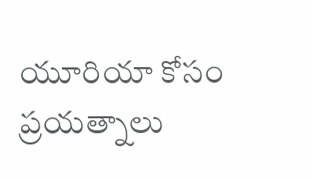యూరియా కోసం ప్రయత్నాలు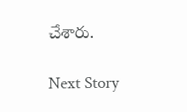చేశారు.

Next Story